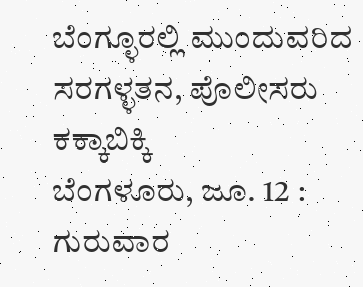ಬೆಂಗ್ಳೂರಲ್ಲಿ ಮುಂದುವರಿದ ಸರಗಳ್ಳತನ, ಪೊಲೀಸರು ಕಕ್ಕಾಬಿಕ್ಕಿ
ಬೆಂಗಳೂರು, ಜೂ. 12 : ಗುರುವಾರ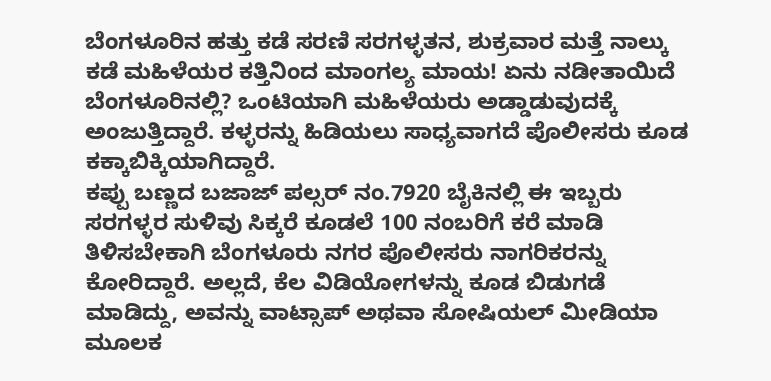ಬೆಂಗಳೂರಿನ ಹತ್ತು ಕಡೆ ಸರಣಿ ಸರಗಳ್ಳತನ, ಶುಕ್ರವಾರ ಮತ್ತೆ ನಾಲ್ಕು ಕಡೆ ಮಹಿಳೆಯರ ಕತ್ತಿನಿಂದ ಮಾಂಗಲ್ಯ ಮಾಯ! ಏನು ನಡೀತಾಯಿದೆ ಬೆಂಗಳೂರಿನಲ್ಲಿ? ಒಂಟಿಯಾಗಿ ಮಹಿಳೆಯರು ಅಡ್ಡಾಡುವುದಕ್ಕೆ ಅಂಜುತ್ತಿದ್ದಾರೆ. ಕಳ್ಳರನ್ನು ಹಿಡಿಯಲು ಸಾಧ್ಯವಾಗದೆ ಪೊಲೀಸರು ಕೂಡ ಕಕ್ಕಾಬಿಕ್ಕಿಯಾಗಿದ್ದಾರೆ.
ಕಪ್ಪು ಬಣ್ಣದ ಬಜಾಜ್ ಪಲ್ಸರ್ ನಂ.7920 ಬೈಕಿನಲ್ಲಿ ಈ ಇಬ್ಬರು ಸರಗಳ್ಳರ ಸುಳಿವು ಸಿಕ್ಕರೆ ಕೂಡಲೆ 100 ನಂಬರಿಗೆ ಕರೆ ಮಾಡಿ ತಿಳಿಸಬೇಕಾಗಿ ಬೆಂಗಳೂರು ನಗರ ಪೊಲೀಸರು ನಾಗರಿಕರನ್ನು ಕೋರಿದ್ದಾರೆ. ಅಲ್ಲದೆ, ಕೆಲ ವಿಡಿಯೋಗಳನ್ನು ಕೂಡ ಬಿಡುಗಡೆ ಮಾಡಿದ್ದು, ಅವನ್ನು ವಾಟ್ಸಾಪ್ ಅಥವಾ ಸೋಷಿಯಲ್ ಮೀಡಿಯಾ ಮೂಲಕ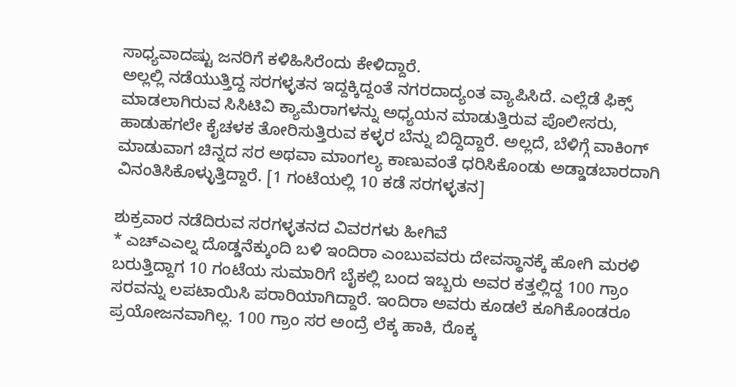ಸಾಧ್ಯವಾದಷ್ಟು ಜನರಿಗೆ ಕಳಿಹಿಸಿರೆಂದು ಕೇಳಿದ್ದಾರೆ.
ಅಲ್ಲಲ್ಲಿ ನಡೆಯುತ್ತಿದ್ದ ಸರಗಳ್ಳತನ ಇದ್ದಕ್ಕಿದ್ದಂತೆ ನಗರದಾದ್ಯಂತ ವ್ಯಾಪಿಸಿದೆ. ಎಲ್ಲೆಡೆ ಫಿಕ್ಸ್ ಮಾಡಲಾಗಿರುವ ಸಿಸಿಟಿವಿ ಕ್ಯಾಮೆರಾಗಳನ್ನು ಅಧ್ಯಯನ ಮಾಡುತ್ತಿರುವ ಪೊಲೀಸರು, ಹಾಡುಹಗಲೇ ಕೈಚಳಕ ತೋರಿಸುತ್ತಿರುವ ಕಳ್ಳರ ಬೆನ್ನು ಬಿದ್ದಿದ್ದಾರೆ. ಅಲ್ಲದೆ, ಬೆಳಿಗ್ಗೆ ವಾಕಿಂಗ್ ಮಾಡುವಾಗ ಚಿನ್ನದ ಸರ ಅಥವಾ ಮಾಂಗಲ್ಯ ಕಾಣುವಂತೆ ಧರಿಸಿಕೊಂಡು ಅಡ್ಡಾಡಬಾರದಾಗಿ ವಿನಂತಿಸಿಕೊಳ್ಳುತ್ತಿದ್ದಾರೆ. [1 ಗಂಟೆಯಲ್ಲಿ 10 ಕಡೆ ಸರಗಳ್ಳತನ]

ಶುಕ್ರವಾರ ನಡೆದಿರುವ ಸರಗಳ್ಳತನದ ವಿವರಗಳು ಹೀಗಿವೆ
* ಎಚ್ಎಎಲ್ನ ದೊಡ್ಡನೆಕ್ಕುಂದಿ ಬಳಿ ಇಂದಿರಾ ಎಂಬುವವರು ದೇವಸ್ಥಾನಕ್ಕೆ ಹೋಗಿ ಮರಳಿ ಬರುತ್ತಿದ್ದಾಗ 10 ಗಂಟೆಯ ಸುಮಾರಿಗೆ ಬೈಕಲ್ಲಿ ಬಂದ ಇಬ್ಬರು ಅವರ ಕತ್ತಲ್ಲಿದ್ದ 100 ಗ್ರಾಂ ಸರವನ್ನು ಲಪಟಾಯಿಸಿ ಪರಾರಿಯಾಗಿದ್ದಾರೆ. ಇಂದಿರಾ ಅವರು ಕೂಡಲೆ ಕೂಗಿಕೊಂಡರೂ ಪ್ರಯೋಜನವಾಗಿಲ್ಲ. 100 ಗ್ರಾಂ ಸರ ಅಂದ್ರೆ ಲೆಕ್ಕ ಹಾಕಿ, ರೊಕ್ಕ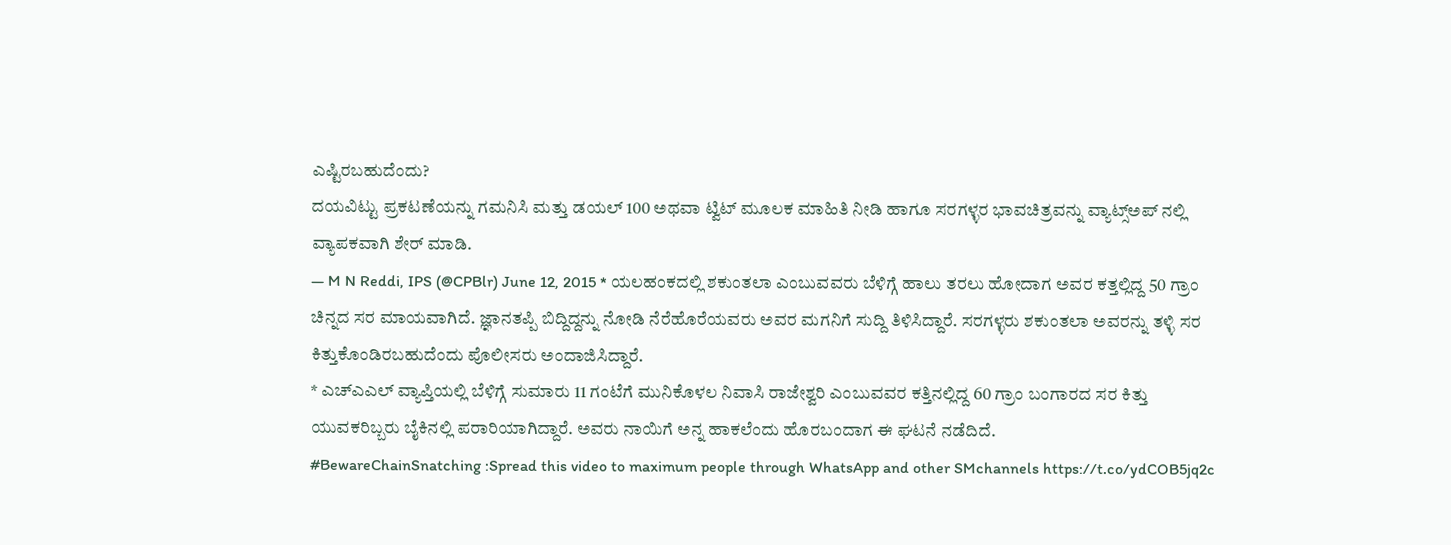ಎಷ್ಟಿರಬಹುದೆಂದು?
ದಯವಿಟ್ಟು ಪ್ರಕಟಣೆಯನ್ನು ಗಮನಿಸಿ ಮತ್ತು ಡಯಲ್ 100 ಅಥವಾ ಟ್ವಿಟ್ ಮೂಲಕ ಮಾಹಿತಿ ನೀಡಿ ಹಾಗೂ ಸರಗಳ್ಳರ ಭಾವಚಿತ್ರವನ್ನು ವ್ಯಾಟ್ಸ್ಅಪ್ ನಲ್ಲಿ ವ್ಯಾಪಕವಾಗಿ ಶೇರ್ ಮಾಡಿ.
— M N Reddi, IPS (@CPBlr) June 12, 2015 * ಯಲಹಂಕದಲ್ಲಿ ಶಕುಂತಲಾ ಎಂಬುವವರು ಬೆಳಿಗ್ಗೆ ಹಾಲು ತರಲು ಹೋದಾಗ ಅವರ ಕತ್ತಲ್ಲಿದ್ದ 50 ಗ್ರಾಂ ಚಿನ್ನದ ಸರ ಮಾಯವಾಗಿದೆ. ಜ್ಞಾನತಪ್ಪಿ ಬಿದ್ದಿದ್ದನ್ನು ನೋಡಿ ನೆರೆಹೊರೆಯವರು ಅವರ ಮಗನಿಗೆ ಸುದ್ದಿ ತಿಳಿಸಿದ್ದಾರೆ. ಸರಗಳ್ಳರು ಶಕುಂತಲಾ ಅವರನ್ನು ತಳ್ಳಿ ಸರ ಕಿತ್ತುಕೊಂಡಿರಬಹುದೆಂದು ಪೊಲೀಸರು ಅಂದಾಜಿಸಿದ್ದಾರೆ.
* ಎಚ್ಎಎಲ್ ವ್ಯಾಪ್ತಿಯಲ್ಲಿ ಬೆಳಿಗ್ಗೆ ಸುಮಾರು 11 ಗಂಟೆಗೆ ಮುನಿಕೊಳಲ ನಿವಾಸಿ ರಾಜೇಶ್ವರಿ ಎಂಬುವವರ ಕತ್ತಿನಲ್ಲಿದ್ದ 60 ಗ್ರಾಂ ಬಂಗಾರದ ಸರ ಕಿತ್ತು ಯುವಕರಿಬ್ಬರು ಬೈಕಿನಲ್ಲಿ ಪರಾರಿಯಾಗಿದ್ದಾರೆ. ಅವರು ನಾಯಿಗೆ ಅನ್ನ ಹಾಕಲೆಂದು ಹೊರಬಂದಾಗ ಈ ಘಟನೆ ನಡೆದಿದೆ.
#BewareChainSnatching :Spread this video to maximum people through WhatsApp and other SMchannels https://t.co/ydCOB5jq2c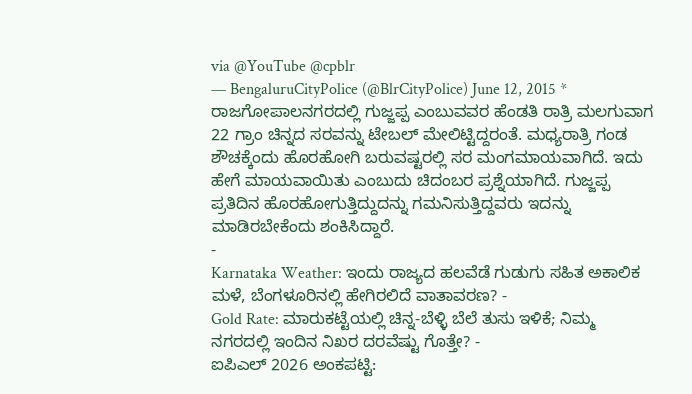via @YouTube @cpblr
— BengaluruCityPolice (@BlrCityPolice) June 12, 2015 * ರಾಜಗೋಪಾಲನಗರದಲ್ಲಿ ಗುಜ್ಜಪ್ಪ ಎಂಬುವವರ ಹೆಂಡತಿ ರಾತ್ರಿ ಮಲಗುವಾಗ 22 ಗ್ರಾಂ ಚಿನ್ನದ ಸರವನ್ನು ಟೇಬಲ್ ಮೇಲಿಟ್ಟಿದ್ದರಂತೆ. ಮಧ್ಯರಾತ್ರಿ ಗಂಡ ಶೌಚಕ್ಕೆಂದು ಹೊರಹೋಗಿ ಬರುವಷ್ಟರಲ್ಲಿ ಸರ ಮಂಗಮಾಯವಾಗಿದೆ. ಇದು ಹೇಗೆ ಮಾಯವಾಯಿತು ಎಂಬುದು ಚಿದಂಬರ ಪ್ರಶ್ನೆಯಾಗಿದೆ. ಗುಜ್ಜಪ್ಪ ಪ್ರತಿದಿನ ಹೊರಹೋಗುತ್ತಿದ್ದುದನ್ನು ಗಮನಿಸುತ್ತಿದ್ದವರು ಇದನ್ನು ಮಾಡಿರಬೇಕೆಂದು ಶಂಕಿಸಿದ್ದಾರೆ.
-
Karnataka Weather: ಇಂದು ರಾಜ್ಯದ ಹಲವೆಡೆ ಗುಡುಗು ಸಹಿತ ಅಕಾಲಿಕ ಮಳೆ, ಬೆಂಗಳೂರಿನಲ್ಲಿ ಹೇಗಿರಲಿದೆ ವಾತಾವರಣ? -
Gold Rate: ಮಾರುಕಟ್ಟೆಯಲ್ಲಿ ಚಿನ್ನ-ಬೆಳ್ಳಿ ಬೆಲೆ ತುಸು ಇಳಿಕೆ; ನಿಮ್ಮ ನಗರದಲ್ಲಿ ಇಂದಿನ ನಿಖರ ದರವೆಷ್ಟು ಗೊತ್ತೇ? -
ಐಪಿಎಲ್ 2026 ಅಂಕಪಟ್ಟಿ: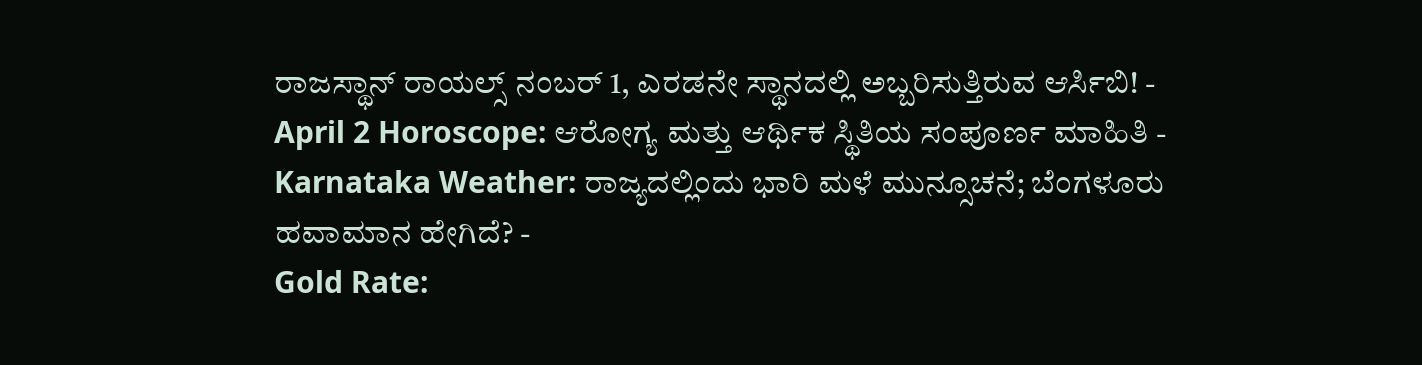ರಾಜಸ್ಥಾನ್ ರಾಯಲ್ಸ್ ನಂಬರ್ 1, ಎರಡನೇ ಸ್ಥಾನದಲ್ಲಿ ಅಬ್ಬರಿಸುತ್ತಿರುವ ಆರ್ಸಿಬಿ! -
April 2 Horoscope: ಆರೋಗ್ಯ ಮತ್ತು ಆರ್ಥಿಕ ಸ್ಥಿತಿಯ ಸಂಪೂರ್ಣ ಮಾಹಿತಿ -
Karnataka Weather: ರಾಜ್ಯದಲ್ಲಿಂದು ಭಾರಿ ಮಳೆ ಮುನ್ಸೂಚನೆ; ಬೆಂಗಳೂರು ಹವಾಮಾನ ಹೇಗಿದೆ? -
Gold Rate: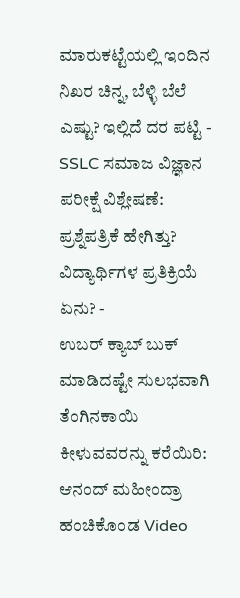ಮಾರುಕಟ್ಟೆಯಲ್ಲಿ ಇಂದಿನ ನಿಖರ ಚಿನ್ನ, ಬೆಳ್ಳಿ ಬೆಲೆ ಎಷ್ಟು? ಇಲ್ಲಿದೆ ದರ ಪಟ್ಟಿ -
SSLC ಸಮಾಜ ವಿಜ್ಞಾನ ಪರೀಕ್ಷೆ ವಿಶ್ಲೇಷಣೆ: ಪ್ರಶ್ನೆಪತ್ರಿಕೆ ಹೇಗಿತ್ತು? ವಿದ್ಯಾರ್ಥಿಗಳ ಪ್ರತಿಕ್ರಿಯೆ ಏನು? -
ಉಬರ್ ಕ್ಯಾಬ್ ಬುಕ್ ಮಾಡಿದಷ್ಟೇ ಸುಲಭವಾಗಿ ತೆಂಗಿನಕಾಯಿ ಕೀಳುವವರನ್ನು ಕರೆಯಿರಿ: ಆನಂದ್ ಮಹೀಂದ್ರಾ ಹಂಚಿಕೊಂಡ Video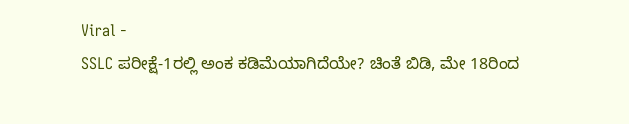Viral -
SSLC ಪರೀಕ್ಷೆ-1ರಲ್ಲಿ ಅಂಕ ಕಡಿಮೆಯಾಗಿದೆಯೇ? ಚಿಂತೆ ಬಿಡಿ, ಮೇ 18ರಿಂದ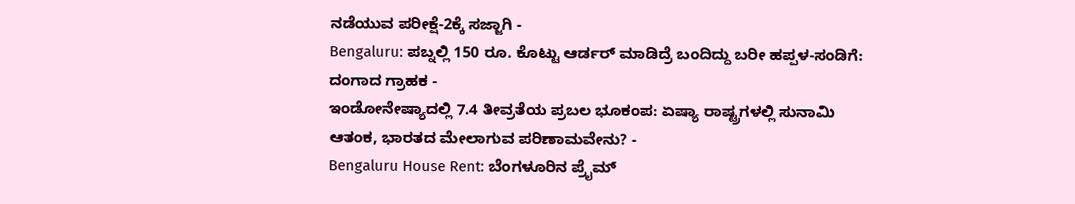ನಡೆಯುವ ಪರೀಕ್ಷೆ-2ಕ್ಕೆ ಸಜ್ಜಾಗಿ -
Bengaluru: ಪಬ್ನಲ್ಲಿ 150 ರೂ. ಕೊಟ್ಟು ಆರ್ಡರ್ ಮಾಡಿದ್ರೆ ಬಂದಿದ್ದು ಬರೀ ಹಪ್ಪಳ-ಸಂಡಿಗೆ: ದಂಗಾದ ಗ್ರಾಹಕ -
ಇಂಡೋನೇಷ್ಯಾದಲ್ಲಿ 7.4 ತೀವ್ರತೆಯ ಪ್ರಬಲ ಭೂಕಂಪ: ಏಷ್ಯಾ ರಾಷ್ಟ್ರಗಳಲ್ಲಿ ಸುನಾಮಿ ಆತಂಕ, ಭಾರತದ ಮೇಲಾಗುವ ಪರಿಣಾಮವೇನು? -
Bengaluru House Rent: ಬೆಂಗಳೂರಿನ ಪ್ರೈಮ್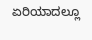ಏರಿಯಾದಲ್ಲೂ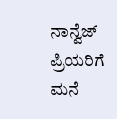ನಾನ್ವೆಜ್ ಪ್ರಿಯರಿಗೆ ಮನೆ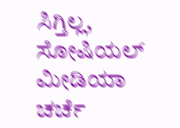ಸಿಗ್ತಿಲ್ಲ, ಸೋಷಿಯಲ್ ಮೀಡಿಯಾ ಚರ್ಚೆ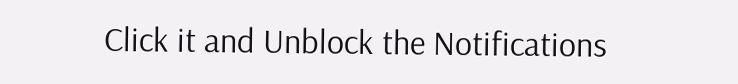Click it and Unblock the Notifications